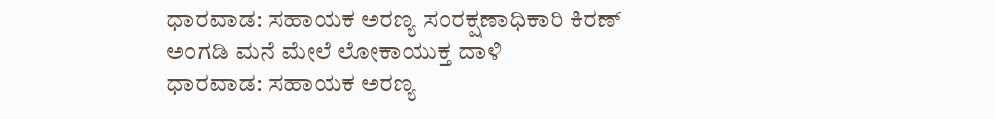ಧಾರವಾಡ: ಸಹಾಯಕ ಅರಣ್ಯ ಸಂರಕ್ಷಣಾಧಿಕಾರಿ ಕಿರಣ್ ಅಂಗಡಿ ಮನೆ ಮೇಲೆ ಲೋಕಾಯುಕ್ತ ದಾಳಿ
ಧಾರವಾಡ: ಸಹಾಯಕ ಅರಣ್ಯ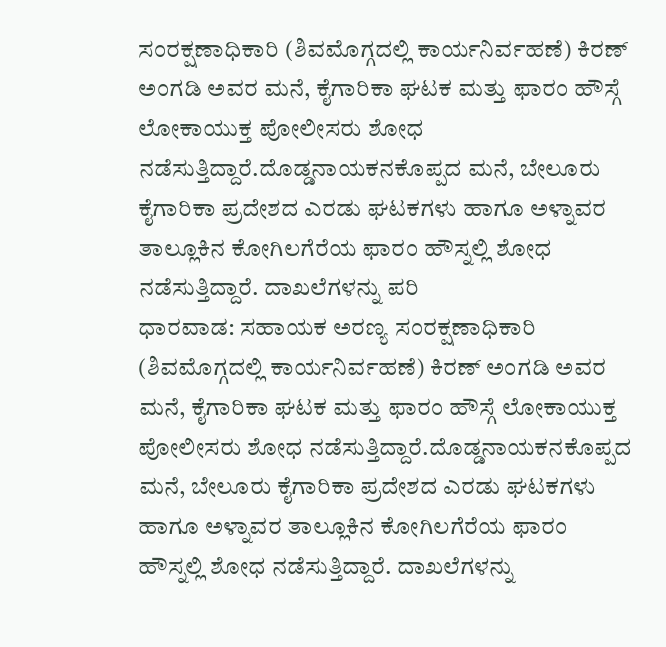ಸಂರಕ್ಷಣಾಧಿಕಾರಿ (ಶಿವಮೊಗ್ಗದಲ್ಲಿ ಕಾರ್ಯನಿರ್ವಹಣೆ) ಕಿರಣ್ ಅಂಗಡಿ ಅವರ ಮನೆ, ಕೈಗಾರಿಕಾ ಘಟಕ ಮತ್ತು ಫಾರಂ ಹೌಸ್ಗೆ ಲೋಕಾಯುಕ್ತ ಪೋಲೀಸರು ಶೋಧ ನಡೆಸುತ್ತಿದ್ದಾರೆ.ದೊಡ್ಡನಾಯಕನಕೊಪ್ಪದ ಮನೆ, ಬೇಲೂರು ಕೈಗಾರಿಕಾ ಪ್ರದೇಶದ ಎರಡು ಘಟಕಗಳು ಹಾಗೂ ಅಳ್ನಾವರ ತಾಲ್ಲೂಕಿನ ಕೋಗಿಲಗೆರೆಯ ಫಾರಂ ಹೌಸ್ನಲ್ಲಿ ಶೋಧ ನಡೆಸುತ್ತಿದ್ದಾರೆ. ದಾಖಲೆಗಳನ್ನು ಪರಿ
ಧಾರವಾಡ: ಸಹಾಯಕ ಅರಣ್ಯ ಸಂರಕ್ಷಣಾಧಿಕಾರಿ (ಶಿವಮೊಗ್ಗದಲ್ಲಿ ಕಾರ್ಯನಿರ್ವಹಣೆ) ಕಿರಣ್ ಅಂಗಡಿ ಅವರ ಮನೆ, ಕೈಗಾರಿಕಾ ಘಟಕ ಮತ್ತು ಫಾರಂ ಹೌಸ್ಗೆ ಲೋಕಾಯುಕ್ತ ಪೋಲೀಸರು ಶೋಧ ನಡೆಸುತ್ತಿದ್ದಾರೆ.ದೊಡ್ಡನಾಯಕನಕೊಪ್ಪದ ಮನೆ, ಬೇಲೂರು ಕೈಗಾರಿಕಾ ಪ್ರದೇಶದ ಎರಡು ಘಟಕಗಳು ಹಾಗೂ ಅಳ್ನಾವರ ತಾಲ್ಲೂಕಿನ ಕೋಗಿಲಗೆರೆಯ ಫಾರಂ ಹೌಸ್ನಲ್ಲಿ ಶೋಧ ನಡೆಸುತ್ತಿದ್ದಾರೆ. ದಾಖಲೆಗಳನ್ನು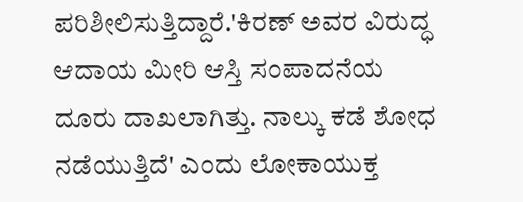ಪರಿಶೀಲಿಸುತ್ತಿದ್ದಾರೆ.'ಕಿರಣ್ ಅವರ ವಿರುದ್ಧ ಆದಾಯ ಮೀರಿ ಆಸ್ತಿ ಸಂಪಾದನೆಯ ದೂರು ದಾಖಲಾಗಿತ್ತು. ನಾಲ್ಕು ಕಡೆ ಶೋಧ ನಡೆಯುತ್ತಿದೆ' ಎಂದು ಲೋಕಾಯುಕ್ತ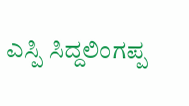ಎಸ್ಪಿ ಸಿದ್ದಲಿಂಗಪ್ಪ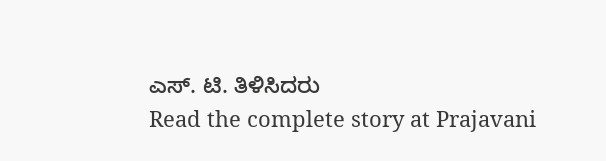ಎಸ್. ಟಿ. ತಿಳಿಸಿದರು
Read the complete story at Prajavani